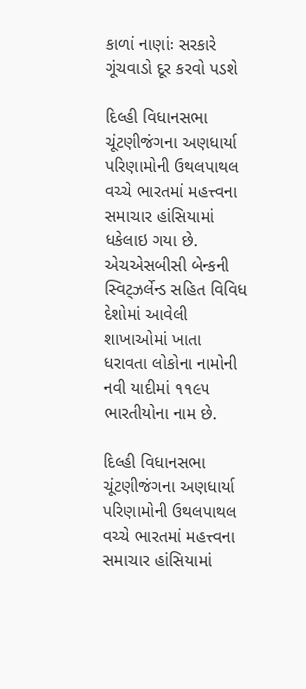કાળાં નાણાંઃ સરકારે ગૂંચવાડો દૂર કરવો પડશે

દિલ્હી વિધાનસભા ચૂંટણીજંગના અણધાર્યા પરિણામોની ઉથલપાથલ વચ્ચે ભારતમાં મહત્ત્વના સમાચાર હાંસિયામાં ધકેલાઇ ગયા છે. એચએસબીસી બેન્કની સ્વિટ્ઝર્લેન્ડ સહિત વિવિધ દેશોમાં આવેલી શાખાઓમાં ખાતા ધરાવતા લોકોના નામોની નવી યાદીમાં ૧૧૯૫ ભારતીયોના નામ છે.

દિલ્હી વિધાનસભા ચૂંટણીજંગના અણધાર્યા પરિણામોની ઉથલપાથલ વચ્ચે ભારતમાં મહત્ત્વના સમાચાર હાંસિયામાં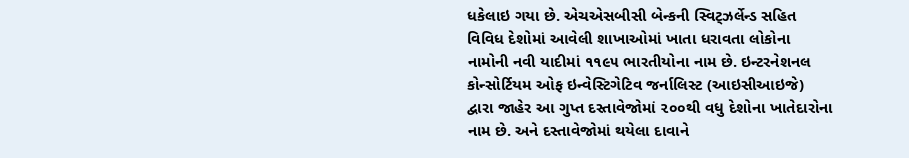ધકેલાઇ ગયા છે. એચએસબીસી બેન્કની સ્વિટ્ઝર્લેન્ડ સહિત વિવિધ દેશોમાં આવેલી શાખાઓમાં ખાતા ધરાવતા લોકોના નામોની નવી યાદીમાં ૧૧૯૫ ભારતીયોના નામ છે. ઇન્ટરનેશનલ કોન્સોર્ટિયમ ઓફ ઇન્વેસ્ટિગેટિવ જર્નાલિસ્ટ (આઇસીઆઇજે) દ્વારા જાહેર આ ગુપ્ત દસ્તાવેજોમાં ૨૦૦થી વધુ દેશોના ખાતેદારોના નામ છે. અને દસ્તાવેજોમાં થયેલા દાવાને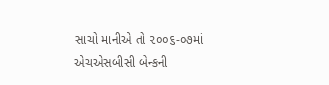સાચો માનીએ તો ૨૦૦૬-૦૭માં એચએસબીસી બેન્કની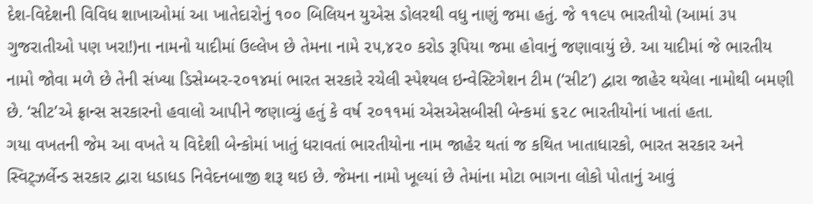દેશ-વિદેશની વિવિધ શાખાઓમાં આ ખાતેદારોનું ૧૦૦ બિલિયન યુએસ ડોલરથી વધુ નાણું જમા હતું. જે ૧૧૯૫ ભારતીયો (આમાં ૩૫ ગુજરાતીઓ પણ ખરા!)ના નામનો યાદીમાં ઉલ્લેખ છે તેમના નામે ૨૫,૪૨૦ કરોડ રૂપિયા જમા હોવાનું જણાવાયું છે. આ યાદીમાં જે ભારતીય નામો જોવા મળે છે તેની સંખ્યા ડિસેમ્બર-૨૦૧૪માં ભારત સરકારે રચેલી સ્પેશ્યલ ઇન્વેસ્ટિગેશન ટીમ (‘સીટ’) દ્વારા જાહેર થયેલા નામોથી બમણી છે. ‘સીટ’એ ફ્રાન્સ સરકારનો હવાલો આપીને જણાવ્યું હતું કે વર્ષ ૨૦૧૧માં એસએસબીસી બેન્કમાં ૬૨૮ ભારતીયોનાં ખાતાં હતા.
ગયા વખતની જેમ આ વખતે ય વિદેશી બેન્કોમાં ખાતું ધરાવતાં ભારતીયોના નામ જાહેર થતાં જ કથિત ખાતાધારકો, ભારત સરકાર અને સ્વિટ્ઝર્લેન્ડ સરકાર દ્વારા ધડાધડ નિવેદનબાજી શરૂ થઇ છે. જેમના નામો ખૂલ્યાં છે તેમાંના મોટા ભાગના લોકો પોતાનું આવું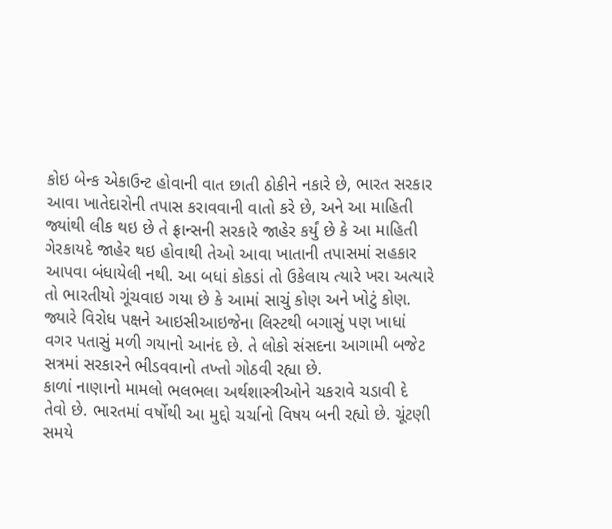કોઇ બેન્ક એકાઉન્ટ હોવાની વાત છાતી ઠોકીને નકારે છે, ભારત સરકાર આવા ખાતેદારોની તપાસ કરાવવાની વાતો કરે છે, અને આ માહિતી જ્યાંથી લીક થઇ છે તે ફ્રાન્સની સરકારે જાહેર કર્યું છે કે આ માહિતી ગેરકાયદે જાહેર થઇ હોવાથી તેઓ આવા ખાતાની તપાસમાં સહકાર આપવા બંધાયેલી નથી. આ બધાં કોકડાં તો ઉકેલાય ત્યારે ખરા અત્યારે તો ભારતીયો ગૂંચવાઇ ગયા છે કે આમાં સાચું કોણ અને ખોટું કોણ. જ્યારે વિરોધ પક્ષને આઇસીઆઇજેના લિસ્ટથી બગાસું પણ ખાધાં વગર પતાસું મળી ગયાનો આનંદ છે. તે લોકો સંસદના આગામી બજેટ સત્રમાં સરકારને ભીડવવાનો તખ્તો ગોઠવી રહ્યા છે.
કાળાં નાણાનો મામલો ભલભલા અર્થશાસ્ત્રીઓને ચકરાવે ચડાવી દે તેવો છે. ભારતમાં વર્ષોથી આ મુદ્દો ચર્ચાનો વિષય બની રહ્યો છે. ચૂંટણી સમયે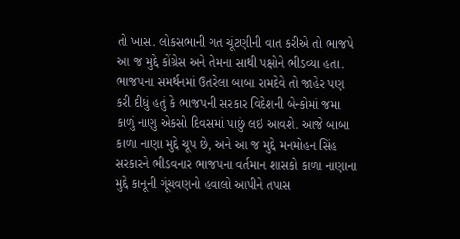તો ખાસ. લોકસભાની ગત ચૂંટણીની વાત કરીએ તો ભાજપે આ જ મુદ્દે કોંગ્રેસ અને તેમના સાથી પક્ષોને ભીડવ્યા હતા. ભાજપના સમર્થનમાં ઉતરેલા બાબા રામદેવે તો જાહેર પણ કરી દીધું હતું કે ભાજપની સરકાર વિદેશની બેન્કોમાં જમા કાળું નાણુ એકસો દિવસમાં પાછું લઇ આવશે. આજે બાબા કાળા નાણા મુદ્દે ચૂપ છે, અને આ જ મુદ્દે મનમોહન સિંહ સરકારને ભીડવનાર ભાજપના વર્તમાન શાસકો કાળા નાણાના મુદ્દે કાનૂની ગૂંચવણનો હવાલો આપીને તપાસ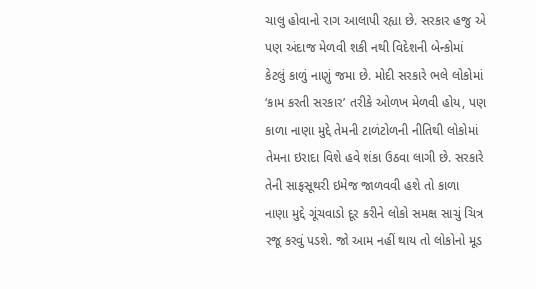ચાલુ હોવાનો રાગ આલાપી રહ્યા છે. સરકાર હજુ એ પણ અંદાજ મેળવી શકી નથી વિદેશની બેન્કોમાં કેટલું કાળું નાણું જમા છે. મોદી સરકારે ભલે લોકોમાં ‘કામ કરતી સરકાર’ તરીકે ઓળખ મેળવી હોય, પણ કાળા નાણા મુદ્દે તેમની ટાળંટોળની નીતિથી લોકોમાં તેમના ઇરાદા વિશે હવે શંકા ઉઠવા લાગી છે. સરકારે તેની સાફસૂથરી ઇમેજ જાળવવી હશે તો કાળા નાણા મુદ્દે ગૂંચવાડો દૂર કરીને લોકો સમક્ષ સાચું ચિત્ર રજૂ કરવું પડશે. જો આમ નહીં થાય તો લોકોનો મૂડ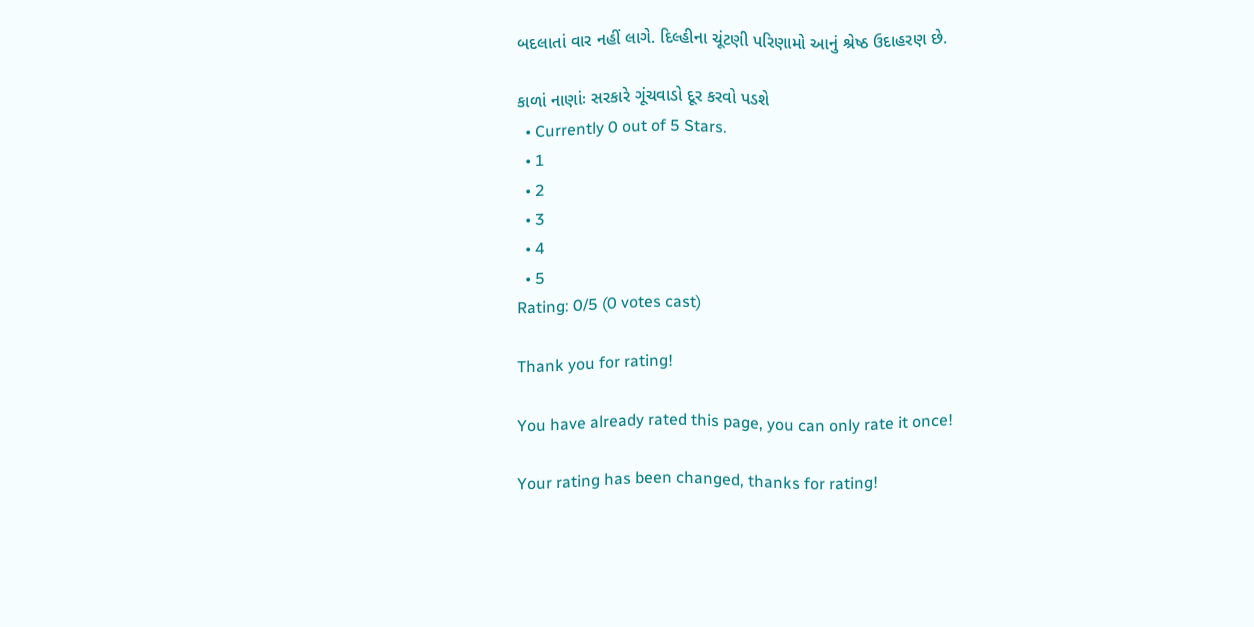બદલાતાં વાર નહીં લાગે. દિલ્હીના ચૂંટણી પરિણામો આનું શ્રેષ્ઠ ઉદાહરણ છે.

કાળાં નાણાંઃ સરકારે ગૂંચવાડો દૂર કરવો પડશે
  • Currently 0 out of 5 Stars.
  • 1
  • 2
  • 3
  • 4
  • 5
Rating: 0/5 (0 votes cast)

Thank you for rating!

You have already rated this page, you can only rate it once!

Your rating has been changed, thanks for rating!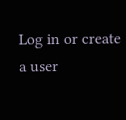Log in or create a user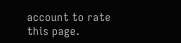account to rate this page.